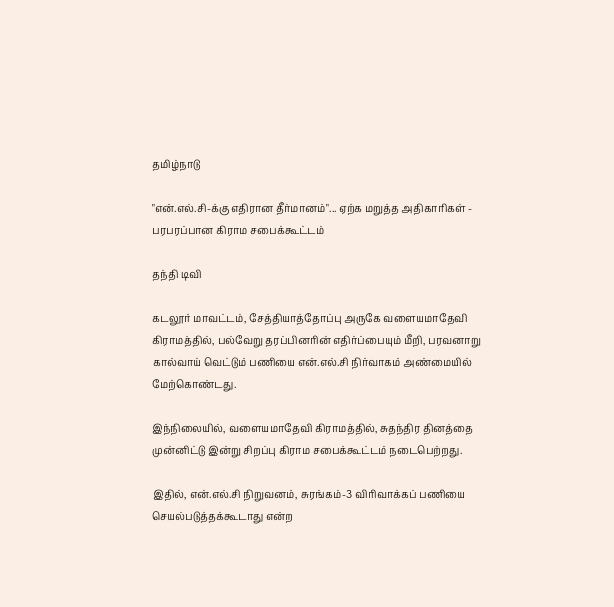தமிழ்நாடு

"என்.எல்.சி-க்கு எதிரான தீர்மானம்"... ஏற்க மறுத்த அதிகாரிகள் - பரபரப்பான கிராம சபைக்கூட்டம்

தந்தி டிவி

கடலூர் மாவட்டம், சேத்தியாத்தோப்பு அருகே வளையமாதேவி கிராமத்தில், பல்வேறு தரப்பினரின் எதிர்ப்பையும் மீறி, பரவனாறு கால்வாய் வெட்டும் பணியை என்.எல்.சி நிர்வாகம் அண்மையில் மேற்கொண்டது.

இந்நிலையில், வளையமாதேவி கிராமத்தில், சுதந்திர தினத்தை முன்னிட்டு இன்று சிறப்பு கிராம சபைக்கூட்டம் நடைபெற்றது.

இதில், என்.எல்.சி நிறுவனம், சுரங்கம்-3 விரிவாக்கப் பணியை செயல்படுத்தக்கூடாது என்ற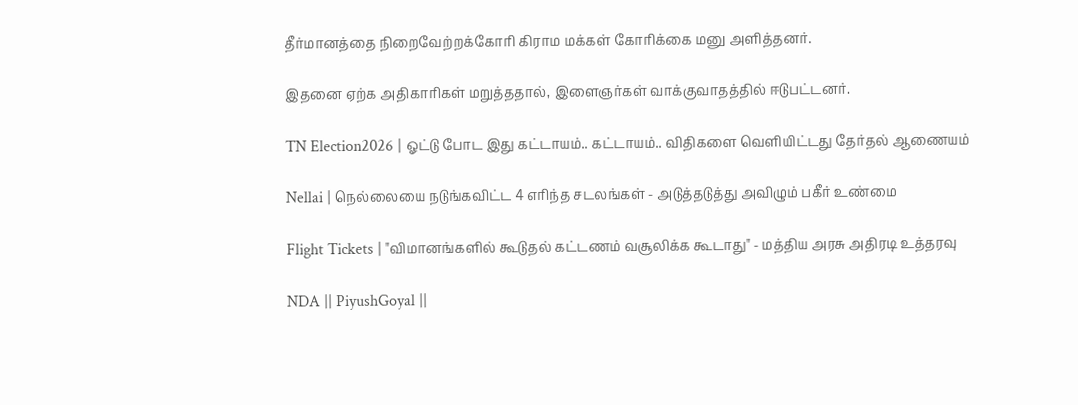தீர்மானத்தை நிறைவேற்றக்கோரி கிராம மக்கள் கோரிக்கை மனு அளித்தனர்.

இதனை ஏற்க அதிகாரிகள் மறுத்ததால், இளைஞர்கள் வாக்குவாதத்தில் ஈடுபட்டனர்.

TN Election2026 | ஓட்டு போட இது கட்டாயம்.. கட்டாயம்.. விதிகளை வெளியிட்டது தேர்தல் ஆணையம்

Nellai | நெல்லையை நடுங்கவிட்ட 4 எரிந்த சடலங்கள் - அடுத்தடுத்து அவிழும் பகீர் உண்மை

Flight Tickets | "விமானங்களில் கூடுதல் கட்டணம் வசூலிக்க கூடாது" - மத்திய அரசு அதிரடி உத்தரவு

NDA || PiyushGoyal ||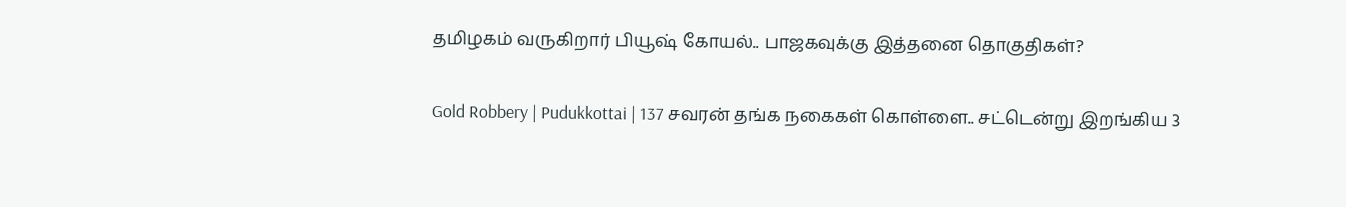தமிழகம் வருகிறார் பியூஷ் கோயல்.. பாஜகவுக்கு இத்தனை தொகுதிகள்?

Gold Robbery | Pudukkottai | 137 சவரன் தங்க நகைகள் கொள்ளை.. சட்டென்று இறங்கிய 3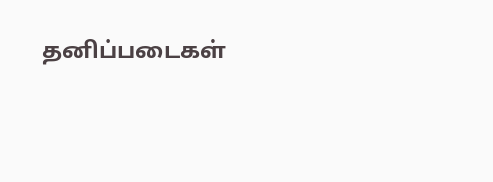தனிப்படைகள்